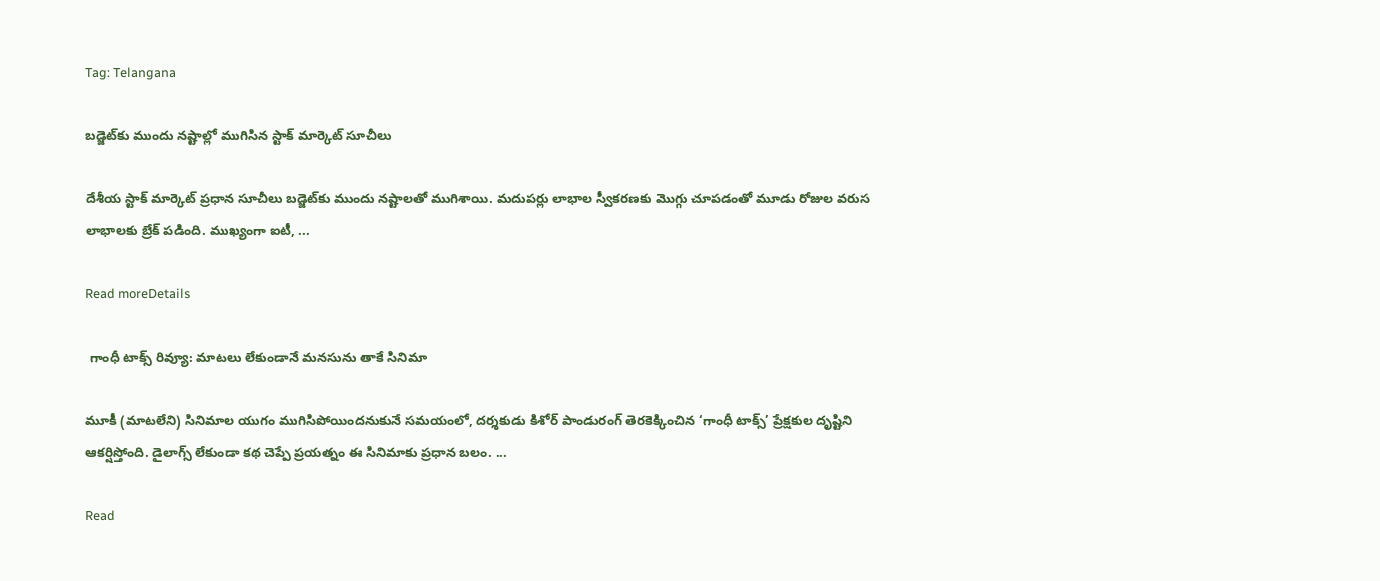Tag: Telangana

బడ్జెట్‌కు ముందు నష్టాల్లో ముగిసిన స్టాక్ మార్కెట్ సూచీలు

దేశీయ స్టాక్ మార్కెట్ ప్రధాన సూచీలు బడ్జెట్‌కు ముందు నష్టాలతో ముగిశాయి. మదుపర్లు లాభాల స్వీకరణకు మొగ్గు చూపడంతో మూడు రోజుల వరుస లాభాలకు బ్రేక్ పడింది. ముఖ్యంగా ఐటీ, ...

Read moreDetails

 గాంధీ టాక్స్ రివ్యూ: మాటలు లేకుండానే మనసును తాకే సినిమా

మూకీ (మాటలేని) సినిమాల యుగం ముగిసిపోయిందనుకునే సమయంలో, దర్శకుడు కిశోర్ పాండురంగ్ తెరకెక్కించిన ‘గాంధీ టాక్స్’ ప్రేక్షకుల దృష్టిని ఆకర్షిస్తోంది. డైలాగ్స్ లేకుండా కథ చెప్పే ప్రయత్నం ఈ సినిమాకు ప్రధాన బలం. ...

Read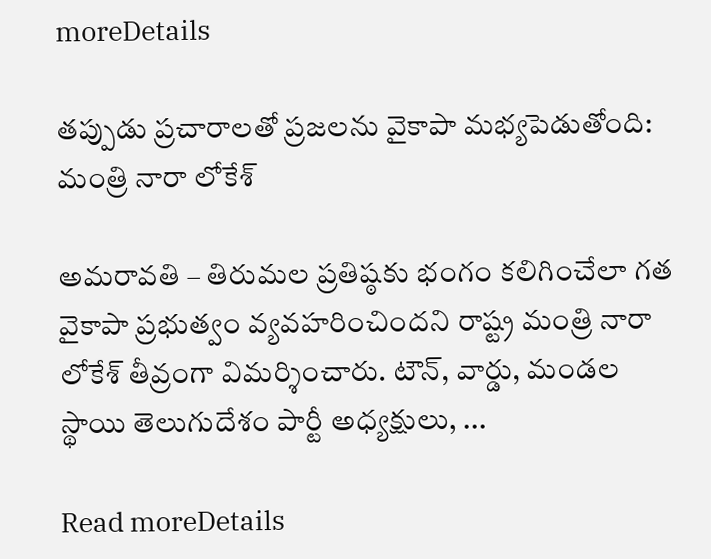moreDetails

తప్పుడు ప్రచారాలతో ప్రజలను వైకాపా మభ్యపెడుతోంది: మంత్రి నారా లోకేశ్

అమరావతి – తిరుమల ప్రతిష్ఠకు భంగం కలిగించేలా గత వైకాపా ప్రభుత్వం వ్యవహరించిందని రాష్ట్ర మంత్రి నారా లోకేశ్ తీవ్రంగా విమర్శించారు. టౌన్, వార్డు, మండల స్థాయి తెలుగుదేశం పార్టీ అధ్యక్షులు, ...

Read moreDetails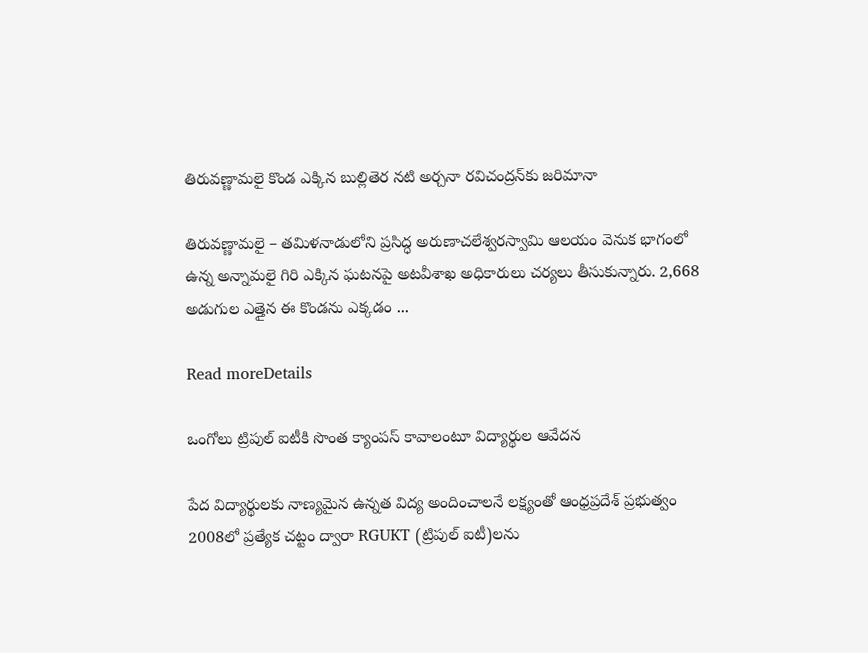తిరువణ్ణామలై కొండ ఎక్కిన బుల్లితెర నటి అర్చనా రవిచంద్రన్‌కు జరిమానా

తిరువణ్ణామలై – తమిళనాడులోని ప్రసిద్ధ అరుణాచలేశ్వరస్వామి ఆలయం వెనుక భాగంలో ఉన్న అన్నామలై గిరి ఎక్కిన ఘటనపై అటవీశాఖ అధికారులు చర్యలు తీసుకున్నారు. 2,668 అడుగుల ఎత్తైన ఈ కొండను ఎక్కడం ...

Read moreDetails

ఒంగోలు ట్రిపుల్ ఐటీకి సొంత క్యాంపస్ కావాలంటూ విద్యార్థుల ఆవేదన

పేద విద్యార్థులకు నాణ్యమైన ఉన్నత విద్య అందించాలనే లక్ష్యంతో ఆంధ్రప్రదేశ్ ప్రభుత్వం 2008లో ప్రత్యేక చట్టం ద్వారా RGUKT (ట్రిపుల్ ఐటీ)లను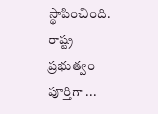స్థాపించింది. రాష్ట్ర ప్రభుత్వం పూర్తిగా ...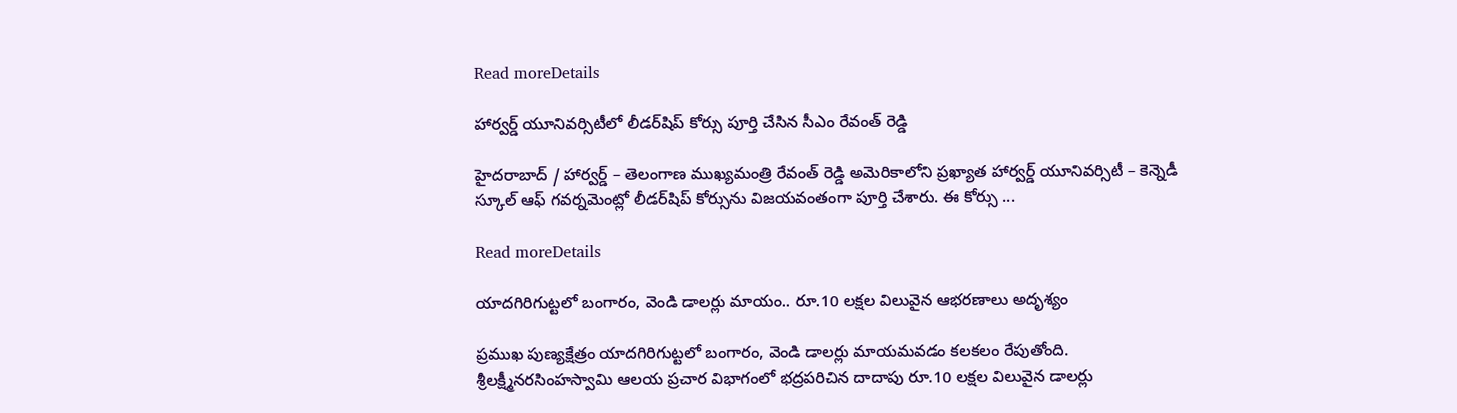Read moreDetails

హార్వర్డ్ యూనివర్సిటీలో లీడర్‌షిప్ కోర్సు పూర్తి చేసిన సీఎం రేవంత్ రెడ్డి

హైదరాబాద్ / హార్వర్డ్ – తెలంగాణ ముఖ్యమంత్రి రేవంత్ రెడ్డి అమెరికాలోని ప్రఖ్యాత హార్వర్డ్ యూనివర్సిటీ – కెన్నెడీ స్కూల్ ఆఫ్ గవర్నమెంట్లో లీడర్‌షిప్ కోర్సును విజయవంతంగా పూర్తి చేశారు. ఈ కోర్సు ...

Read moreDetails

యాదగిరిగుట్టలో బంగారం, వెండి డాలర్లు మాయం.. రూ.10 లక్షల విలువైన ఆభరణాలు అదృశ్యం

ప్రముఖ పుణ్యక్షేత్రం యాదగిరిగుట్టలో బంగారం, వెండి డాలర్లు మాయమవడం కలకలం రేపుతోంది. శ్రీలక్ష్మీనరసింహస్వామి ఆలయ ప్రచార విభాగంలో భద్రపరిచిన దాదాపు రూ.10 లక్షల విలువైన డాలర్లు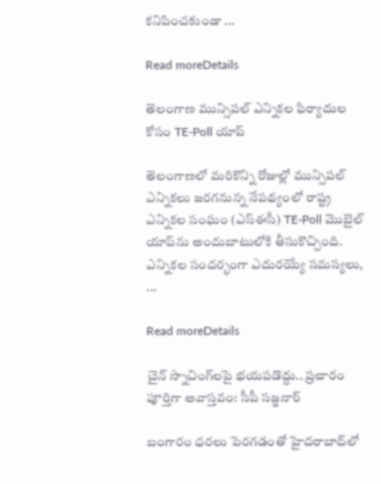కనిపించకుండా ...

Read moreDetails

తెలంగాణ మున్సిపల్‌ ఎన్నికల ఫిర్యాదుల కోసం TE-Poll యాప్‌

తెలంగాణలో మరికొన్ని రోజుల్లో మున్సిపల్‌ ఎన్నికలు జరగనున్న నేపథ్యంలో రాష్ట్ర ఎన్నికల సంఘం (ఎస్‌ఈసీ) TE-Poll మొబైల్‌ యాప్‌ను అందుబాటులోకి తీసుకొచ్చింది. ఎన్నికల సందర్భంగా ఎదురయ్యే సమస్యలు, ...

Read moreDetails

చైన్‌ స్నాచింగ్‌లపై భయపడొద్దు.. ప్రచారం పూర్తిగా అవాస్తవం: సీపీ సజ్జనార్‌

బంగారం ధరలు పెరగడంతో హైదరాబాద్‌లో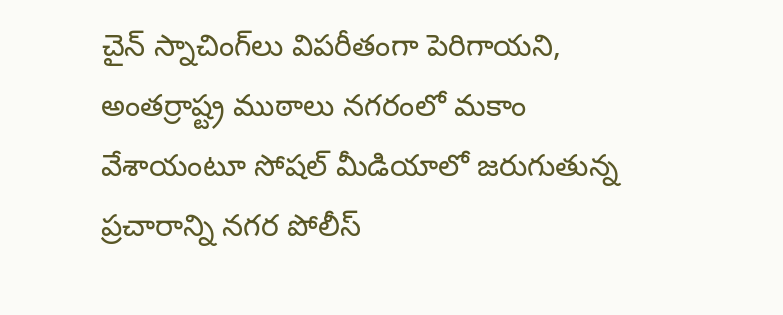చైన్‌ స్నాచింగ్‌లు విపరీతంగా పెరిగాయని, అంతర్రాష్ట్ర ముఠాలు నగరంలో మకాం వేశాయంటూ సోషల్‌ మీడియాలో జరుగుతున్న ప్రచారాన్ని నగర పోలీస్‌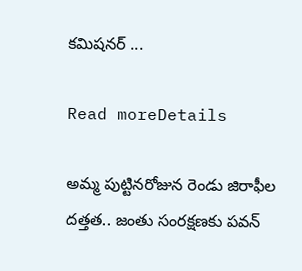కమిషనర్‌ ...

Read moreDetails

అమ్మ పుట్టినరోజున రెండు జిరాఫీల దత్తత.. జంతు సంరక్షణకు పవన్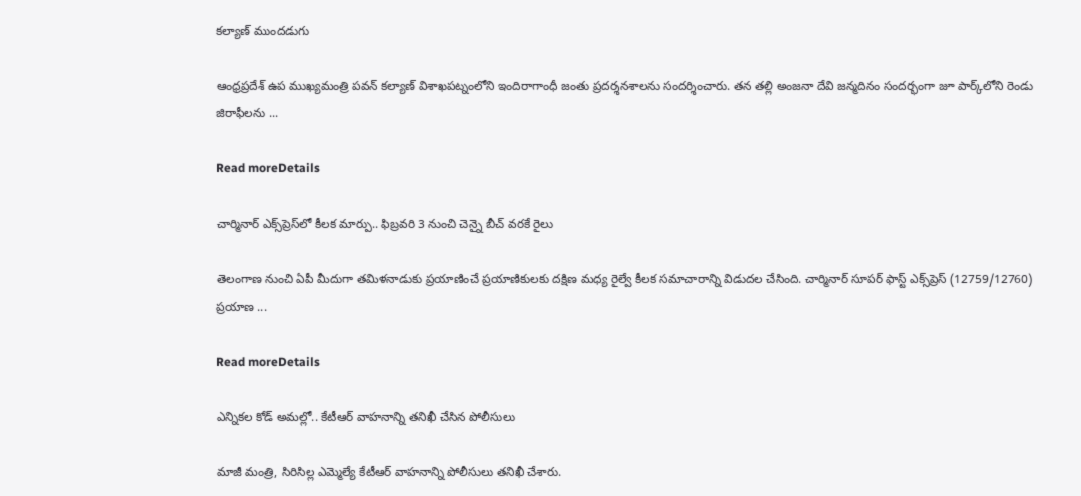కల్యాణ్ ముందడుగు

ఆంధ్రప్రదేశ్‌ ఉప ముఖ్యమంత్రి పవన్‌ కల్యాణ్‌ విశాఖపట్నంలోని ఇందిరాగాంధీ జంతు ప్రదర్శనశాలను సందర్శించారు. తన తల్లి అంజనా దేవి జన్మదినం సందర్భంగా జూ పార్క్‌లోని రెండు జిరాఫీలను ...

Read moreDetails

చార్మినార్ ఎక్స్‌ప్రెస్‌లో కీలక మార్పు.. ఫిబ్రవరి 3 నుంచి చెన్నై బీచ్ వరకే రైలు

తెలంగాణ నుంచి ఏపీ మీదుగా తమిళనాడుకు ప్రయాణించే ప్రయాణికులకు దక్షిణ మధ్య రైల్వే కీలక సమాచారాన్ని విడుదల చేసింది. చార్మినార్ సూపర్ ఫాస్ట్ ఎక్స్‌ప్రెస్‌ (12759/12760) ప్రయాణ ...

Read moreDetails

ఎన్నికల కోడ్ అమల్లో.. కేటీఆర్‌ వాహనాన్ని తనిఖీ చేసిన పోలీసులు

మాజీ మంత్రి, సిరిసిల్ల ఎమ్మెల్యే కేటీఆర్‌ వాహనాన్ని పోలీసులు తనిఖీ చేశారు.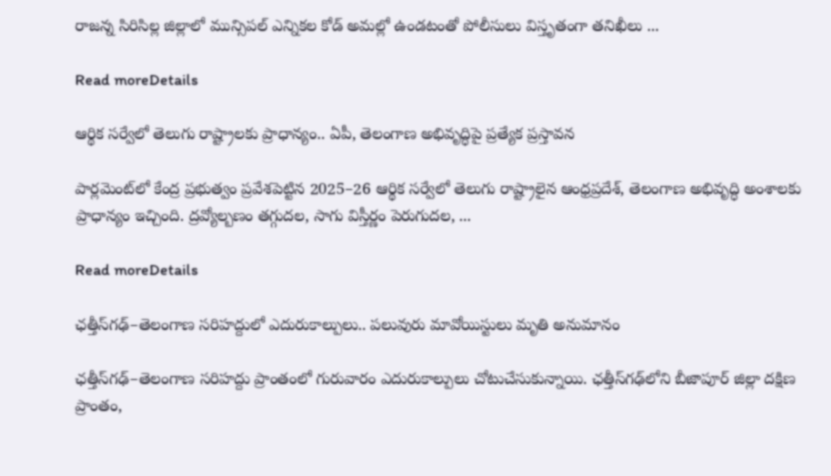రాజన్న సిరిసిల్ల జిల్లాలో మున్సిపల్‌ ఎన్నికల కోడ్ అమల్లో ఉండటంతో పోలీసులు విస్తృతంగా తనిఖీలు ...

Read moreDetails

ఆర్థిక సర్వేలో తెలుగు రాష్ట్రాలకు ప్రాధాన్యం.. ఏపీ, తెలంగాణ అభివృద్ధిపై ప్రత్యేక ప్రస్తావన

పార్లమెంట్‌లో కేంద్ర ప్రభుత్వం ప్రవేశపెట్టిన 2025–26 ఆర్థిక సర్వేలో తెలుగు రాష్ట్రాలైన ఆంధ్రప్రదేశ్‌, తెలంగాణ అభివృద్ధి అంశాలకు ప్రాధాన్యం ఇచ్చింది. ద్రవ్యోల్బణం తగ్గుదల, సాగు విస్తీర్ణం పెరుగుదల, ...

Read moreDetails

ఛత్తీస్‌గఢ్‌–తెలంగాణ సరిహద్దులో ఎదురుకాల్పులు.. పలువురు మావోయిస్టులు మృతి అనుమానం

ఛత్తీస్‌గఢ్‌–తెలంగాణ సరిహద్దు ప్రాంతంలో గురువారం ఎదురుకాల్పులు చోటుచేసుకున్నాయి. ఛత్తీస్‌గఢ్‌లోని బీజాపూర్‌ జిల్లా దక్షిణ ప్రాంతం,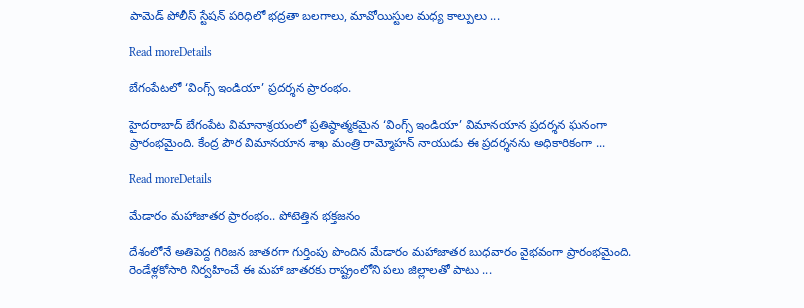పామెడ్‌ పోలీస్‌ స్టేషన్‌ పరిధిలో భద్రతా బలగాలు, మావోయిస్టుల మధ్య కాల్పులు ...

Read moreDetails

బేగంపేటలో ‘వింగ్స్‌ ఇండియా’ ప్రదర్శన ప్రారంభం.

హైదరాబాద్ బేగంపేట విమానాశ్రయంలో ప్రతిష్ఠాత్మకమైన ‘వింగ్స్‌ ఇండియా’ విమానయాన ప్రదర్శన ఘనంగా ప్రారంభమైంది. కేంద్ర పౌర విమానయాన శాఖ మంత్రి రామ్మోహన్‌ నాయుడు ఈ ప్రదర్శనను అధికారికంగా ...

Read moreDetails

మేడారం మహాజాతర ప్రారంభం.. పోటెత్తిన భక్తజనం

దేశంలోనే అతిపెద్ద గిరిజన జాతరగా గుర్తింపు పొందిన మేడారం మహాజాతర బుధవారం వైభవంగా ప్రారంభమైంది. రెండేళ్లకోసారి నిర్వహించే ఈ మహా జాతరకు రాష్ట్రంలోని పలు జిల్లాలతో పాటు ...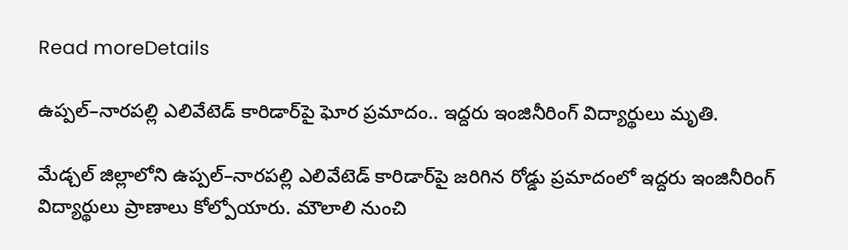Read moreDetails

ఉప్పల్‌–నారపల్లి ఎలివేటెడ్‌ కారిడార్‌పై ఘోర ప్రమాదం.. ఇద్దరు ఇంజినీరింగ్‌ విద్యార్థులు మృతి.

మేడ్చల్‌ జిల్లాలోని ఉప్పల్‌–నారపల్లి ఎలివేటెడ్‌ కారిడార్‌పై జరిగిన రోడ్డు ప్రమాదంలో ఇద్దరు ఇంజినీరింగ్‌ విద్యార్థులు ప్రాణాలు కోల్పోయారు. మౌలాలి నుంచి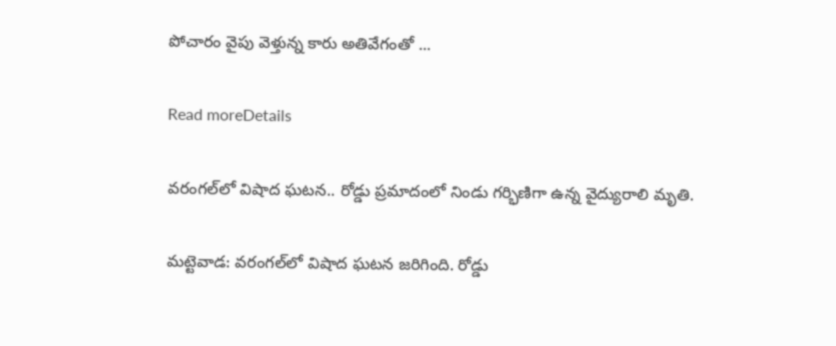పోచారం వైపు వెళ్తున్న కారు అతివేగంతో ...

Read moreDetails

వరంగల్‌లో విషాద ఘటన.. రోడ్డు ప్రమాదంలో నిండు గర్భిణిగా ఉన్న వైద్యురాలి మృతి.

మట్టెవాడ: వరంగల్‌లో విషాద ఘటన జరిగింది. రోడ్డు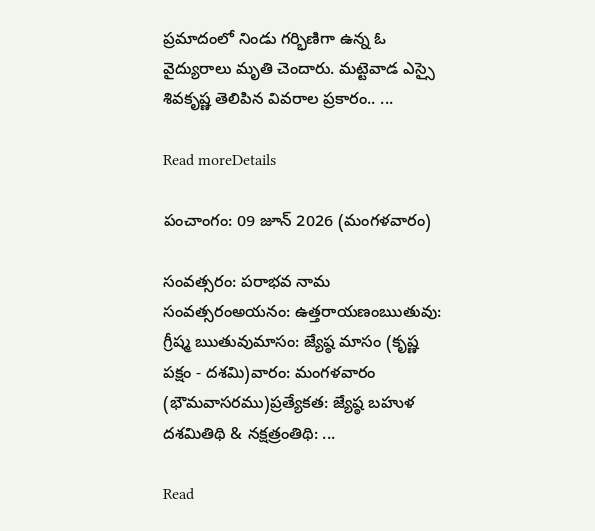ప్రమాదంలో నిండు గర్భిణిగా ఉన్న ఓ వైద్యురాలు మృతి చెందారు. మట్టెవాడ ఎస్సై శివకృష్ణ తెలిపిన వివరాల ప్రకారం.. ...

Read moreDetails

పంచాంగం: 09 జూన్ 2026 (మంగళవారం)

సంవత్సరం: పరాభవ నామ సంవత్సరంఅయనం: ఉత్తరాయణంఋతువు: గ్రీష్మ ఋతువుమాసం: జ్యేష్ఠ మాసం (కృష్ణ పక్షం - దశమి)వారం: మంగళవారం (భౌమవాసరము)ప్రత్యేకత: జ్యేష్ఠ బహుళ దశమితిథి & నక్షత్రంతిథి: ...

Read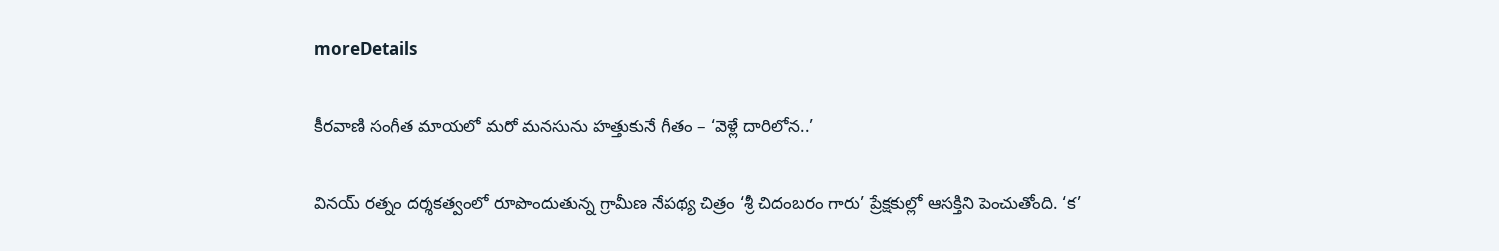moreDetails

కీరవాణి సంగీత మాయలో మరో మనసును హత్తుకునే గీతం – ‘వెళ్లే దారిలోన..’

వినయ్‌ రత్నం దర్శకత్వంలో రూపొందుతున్న గ్రామీణ నేపథ్య చిత్రం ‘శ్రీ చిదంబరం గారు’ ప్రేక్షకుల్లో ఆసక్తిని పెంచుతోంది. ‘క’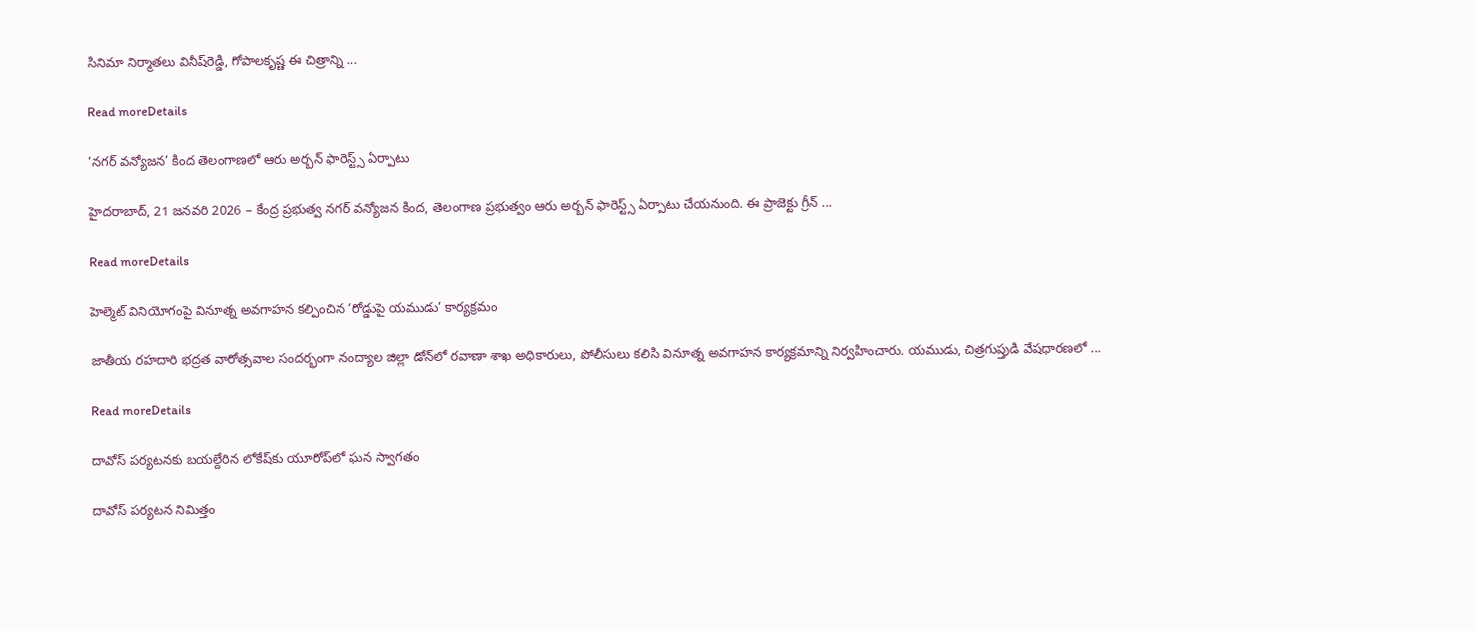సినిమా నిర్మాతలు వినీష్‌రెడ్డి, గోపాలకృష్ణ ఈ చిత్రాన్ని ...

Read moreDetails

‘నగర్ వన్యోజన’ కింద తెలంగాణలో ఆరు అర్బన్ ఫారెస్ట్స్ ఏర్పాటు

హైదరాబాద్, 21 జనవరి 2026 – కేంద్ర ప్రభుత్వ నగర్ వన్యోజన కింద, తెలంగాణ ప్రభుత్వం ఆరు అర్బన్ ఫారెస్ట్స్ ఏర్పాటు చేయనుంది. ఈ ప్రాజెక్టు గ్రీన్ ...

Read moreDetails

హెల్మెట్‌ వినియోగంపై వినూత్న అవగాహన కల్పించిన ‘రోడ్డుపై యముడు’ కార్యక్రమం

జాతీయ రహదారి భద్రత వారోత్సవాల సందర్భంగా నంద్యాల జిల్లా డోన్‌లో రవాణా శాఖ అధికారులు, పోలీసులు కలిసి వినూత్న అవగాహన కార్యక్రమాన్ని నిర్వహించారు. యముడు, చిత్రగుప్తుడి వేషధారణలో ...

Read moreDetails

దావోస్ పర్యటనకు బయల్దేరిన లోకేష్‌కు యూరోప్‌లో ఘన స్వాగతం

దావోస్ పర్యటన నిమిత్తం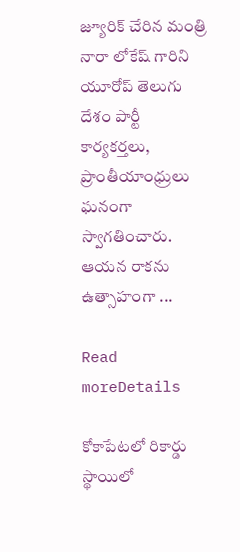జ్యూరిక్ చేరిన మంత్రి నారా లోకేష్ గారిని యూరోప్ తెలుగు దేశం పార్టీ కార్యకర్తలు, ప్రాంతీయాంధ్రులు ఘనంగా స్వాగతించారు. ఆయన రాకను ఉత్సాహంగా ...

Read moreDetails

కోకాపేటలో రికార్డు స్థాయిలో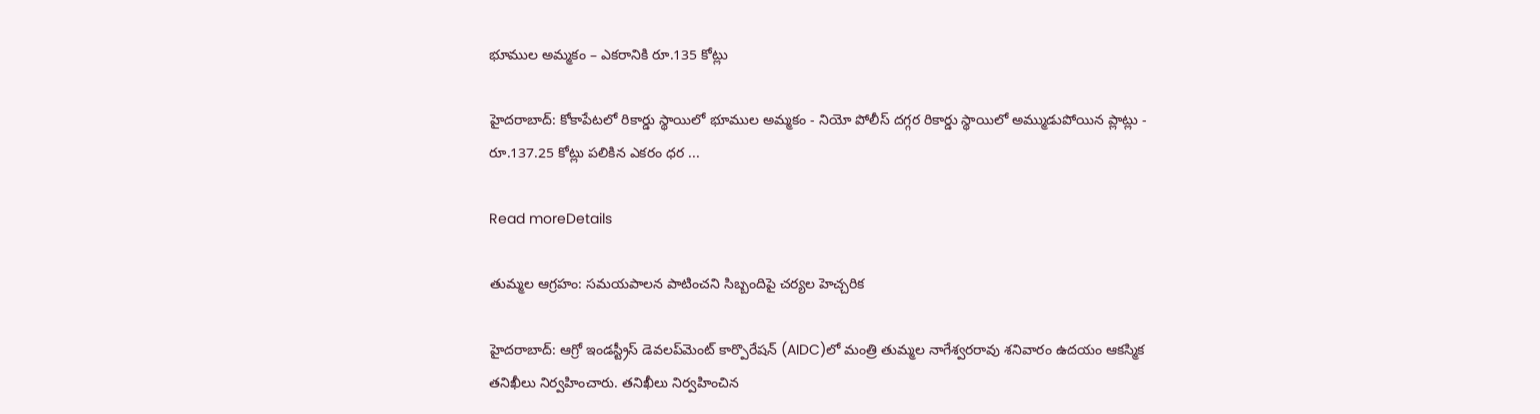భూముల అమ్మకం – ఎకరానికి రూ.135 కోట్లు

హైదరాబాద్: కోకాపేటలో రికార్డు స్థాయిలో భూముల అమ్మకం - నియో పోలీస్ దగ్గర రికార్డు స్థాయిలో అమ్ముడుపోయిన ప్లాట్లు - రూ.137.25 కోట్లు పలికిన ఎకరం ధర ...

Read moreDetails

తుమ్మల ఆగ్రహం: సమయపాలన పాటించని సిబ్బందిపై చర్యల హెచ్చరిక

హైదరాబాద్‌: ఆగ్రో ఇండస్ట్రీస్‌ డెవలప్‌మెంట్‌ కార్పొరేషన్‌ (AIDC)లో మంత్రి తుమ్మల నాగేశ్వరరావు శనివారం ఉదయం ఆకస్మిక తనిఖీలు నిర్వహించారు. తనిఖీలు నిర్వహించిన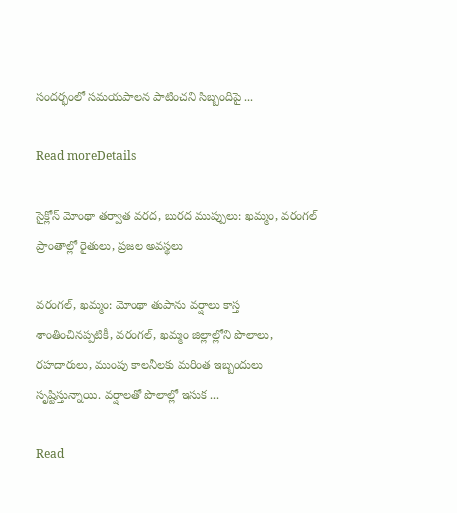సందర్భంలో సమయపాలన పాటించని సిబ్బందిపై ...

Read moreDetails

సైక్లోన్ మోంథా తర్వాత వరద, బురద ముప్పులు: ఖమ్మం, వరంగల్ ప్రాంతాల్లో రైతులు, ప్రజల అవస్థలు

వరంగల్, ఖమ్మం: మోంథా తుపాను వర్షాలు కాస్త శాంతించినప్పటికీ, వరంగల్, ఖమ్మం జిల్లాల్లోని పొలాలు, రహదారులు, ముంపు కాలనీలకు మరింత ఇబ్బందులు సృష్టిస్తున్నాయి. వర్షాలతో పొలాల్లో ఇసుక ...

Read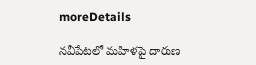moreDetails

నవీపేటలో మహిళపై దారుణ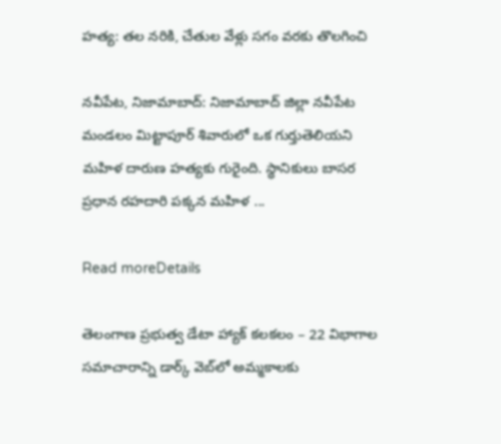హత్య: తల నరికి, చేతుల వేళ్లు సగం వరకు తొలగించి

నవీపేట, నిజామాబాద్: నిజామాబాద్ జిల్లా నవీపేట మండలం మిట్టాపూర్ శివారులో ఒక గుర్తుతెలియని మహిళ దారుణ హత్యకు గురైంది. స్థానికులు బాసర ప్రధాన రహదారి పక్కన మహిళ ...

Read moreDetails

తెలంగాణ ప్రభుత్వ డేటా హ్యాక్ కలకలం – 22 విభాగాల సమాచారాన్ని డార్క్ వెబ్‌లో అమ్మకాలకు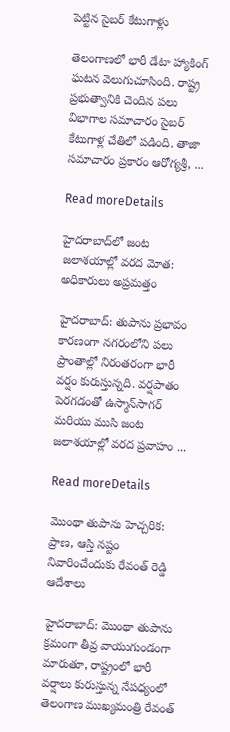పెట్టిన సైబర్ కేటుగాళ్లు

తెలంగాణలో భారీ డేటా హ్యాకింగ్ ఘటన వెలుగుచూసింది. రాష్ట్ర ప్రభుత్వానికి చెందిన పలు విభాగాల సమాచారం సైబర్ కేటుగాళ్ల చేతిలో పడింది. తాజా సమాచారం ప్రకారం ఆరోగ్యశ్రీ, ...

Read moreDetails

హైదరాబాద్‌లో జంట జలాశయాల్లో వరద మోత: అధికారులు అప్రమత్తం

హైదరాబాద్‌: తుపాను ప్రభావం కారణంగా నగరంలోని పలు ప్రాంతాల్లో నిరంతరంగా భారీ వర్షం కురుస్తున్నది. వర్షపాతం పెరగడంతో ఉస్మాన్‌సాగర్‌ మరియు ముసి జంట జలాశయాల్లో వరద ప్రవాహం ...

Read moreDetails

మొంథా తుపాను హెచ్చరిక: ప్రాణ, ఆస్తి నష్టం నివారించేందుకు రేవంత్‌ రెడ్డి ఆదేశాలు

హైదరాబాద్‌: మొంథా తుపాను క్రమంగా తీవ్ర వాయుగుండంగా మారుతూ, రాష్ట్రంలో భారీ వర్షాలు కురుస్తున్న నేపధ్యంలో తెలంగాణ ముఖ్యమంత్రి రేవంత్‌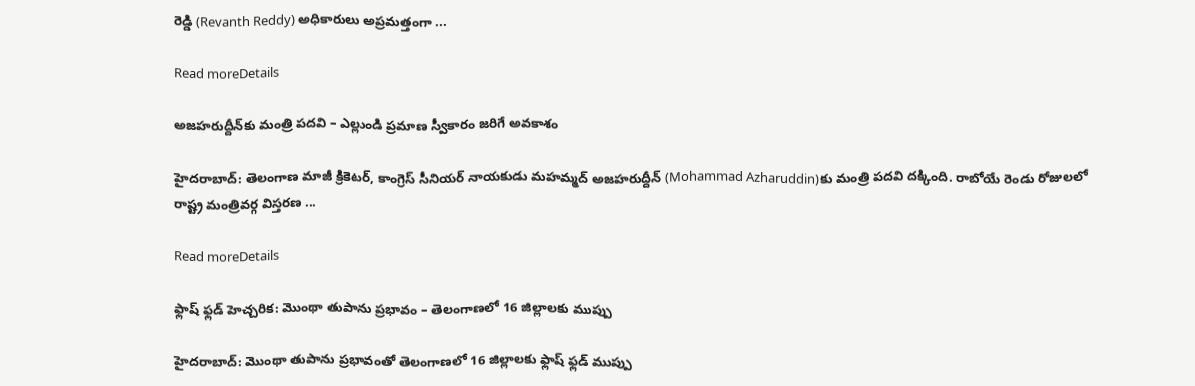రెడ్డి (Revanth Reddy) అధికారులు అప్రమత్తంగా ...

Read moreDetails

అజహరుద్దీన్‌కు మంత్రి పదవి – ఎల్లుండి ప్రమాణ స్వీకారం జరిగే అవకాశం

హైదరాబాద్‌: తెలంగాణ మాజీ క్రికెటర్‌, కాంగ్రెస్‌ సీనియర్‌ నాయకుడు మహమ్మద్‌ అజహరుద్దీన్‌ (Mohammad Azharuddin)కు మంత్రి పదవి దక్కింది. రాబోయే రెండు రోజులలో రాష్ట్ర మంత్రివర్గ విస్తరణ ...

Read moreDetails

ఫ్లాష్‌ ఫ్లడ్‌ హెచ్చరిక: మొంథా తుపాను ప్రభావం – తెలంగాణలో 16 జిల్లాలకు ముప్పు

హైదరాబాద్: మొంథా తుపాను ప్రభావంతో తెలంగాణలో 16 జిల్లాలకు ఫ్లాష్‌ ఫ్లడ్‌ ముప్పు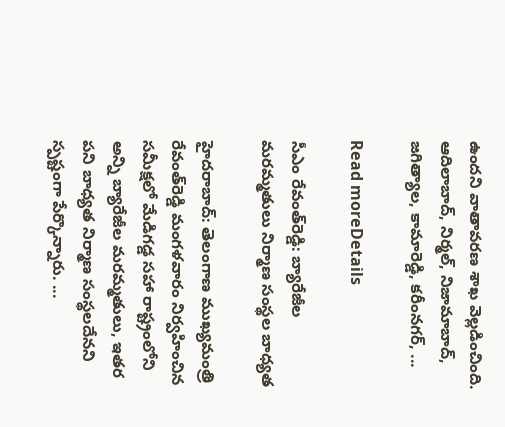ఉందని వాతావరణ శాఖ వెల్లడించింది. ఆదిలాబాద్, నిర్మల్, నిజామాబాద్, జగిత్యాల, కామారెడ్డి, కరీంనగర్, ...

Read moreDetails

సీఎం రేవంత్‌రెడ్డి: బ్యారేజీల మరమ్మతులు నిర్మాణ సంస్థల బాధ్యత

హైదరాబాద్‌: తెలంగాణ ముఖ్యమంత్రి రేవంత్‌రెడ్డి మంగళవారం నిర్వహించిన సమీక్షలో మేడిగడ్డ సహా రాష్ట్రంలోని అన్ని బ్యారేజీల మరమ్మతులు, ఇతర పని బాధ్యత నిర్మాణ సంస్థలదేనని స్పష్టంగా పేర్కొన్నారు. ...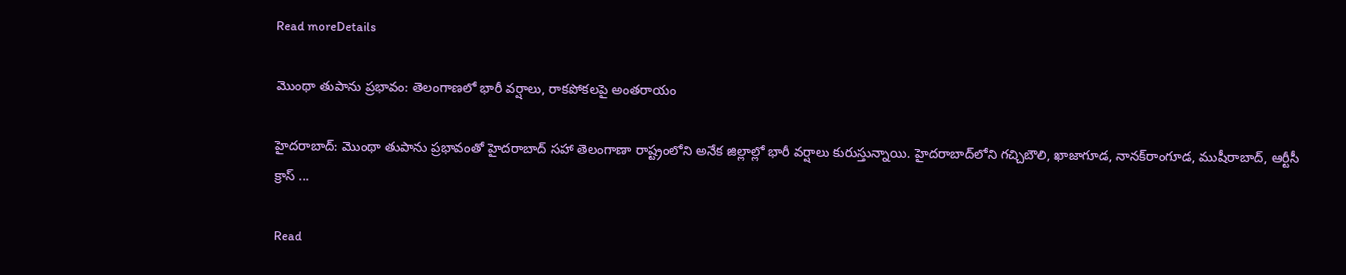Read moreDetails

మొంథా తుపాను ప్రభావం: తెలంగాణలో భారీ వర్షాలు, రాకపోకలపై అంతరాయం

హైదరాబాద్: మొంథా తుపాను ప్రభావంతో హైదరాబాద్‌ సహా తెలంగాణా రాష్ట్రంలోని అనేక జిల్లాల్లో భారీ వర్షాలు కురుస్తున్నాయి. హైదరాబాద్‌లోని గచ్చిబౌలి, ఖాజాగూడ, నానక్‌రాంగూడ, ముషీరాబాద్‌, ఆర్టీసీ క్రాస్‌ ...

Read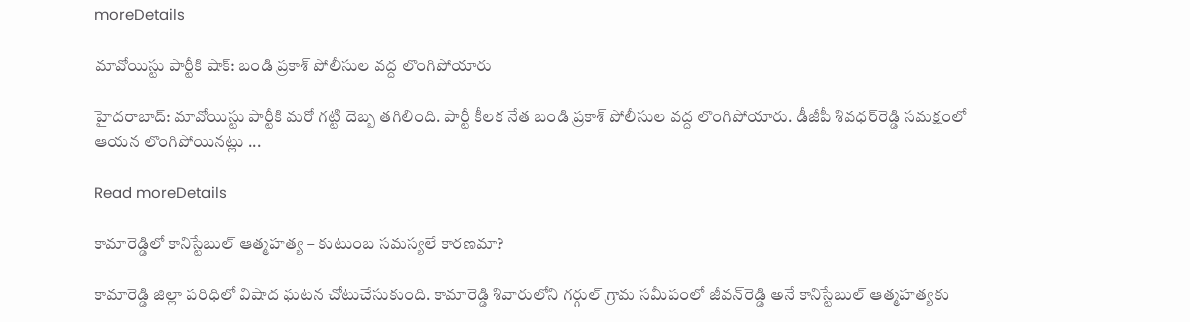moreDetails

మావోయిస్టు పార్టీకి షాక్: బండి ప్రకాశ్‌ పోలీసుల వద్ద లొంగిపోయారు

హైదరాబాద్‌: మావోయిస్టు పార్టీకి మరో గట్టి దెబ్బ తగిలింది. పార్టీ కీలక నేత బండి ప్రకాశ్‌ పోలీసుల వద్ద లొంగిపోయారు. డీజీపీ శివధర్‌రెడ్డి సమక్షంలో ఆయన లొంగిపోయినట్లు ...

Read moreDetails

కామారెడ్డిలో కానిస్టేబుల్‌ ఆత్మహత్య – కుటుంబ సమస్యలే కారణమా?

కామారెడ్డి జిల్లా పరిధిలో విషాద ఘటన చోటుచేసుకుంది. కామారెడ్డి శివారులోని గర్గుల్‌ గ్రామ సమీపంలో జీవన్‌రెడ్డి అనే కానిస్టేబుల్‌ ఆత్మహత్యకు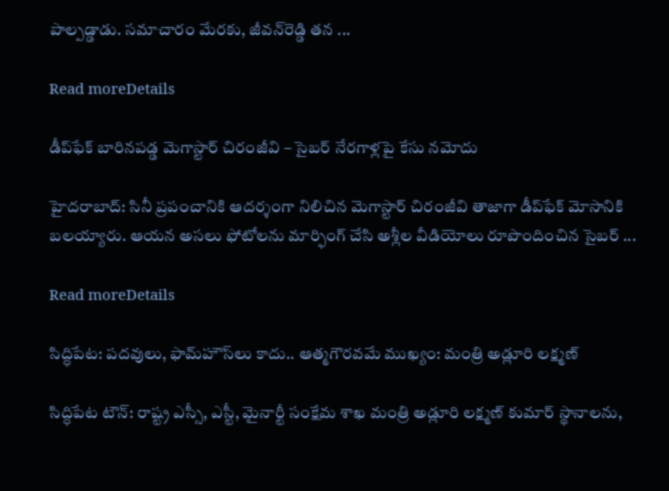పాల్పడ్డాడు. సమాచారం మేరకు, జీవన్‌రెడ్డి తన ...

Read moreDetails

డీప్‌ఫేక్‌ బారినపడ్డ మెగాస్టార్ చిరంజీవి – సైబర్‌ నేరగాళ్లపై కేసు నమోదు

హైదరాబాద్‌: సినీ ప్రపంచానికి ఆదర్శంగా నిలిచిన మెగాస్టార్‌ చిరంజీవి తాజాగా డీప్‌ఫేక్‌ మోసానికి బలయ్యారు. ఆయన అసలు ఫోటోలను మార్ఫింగ్‌ చేసి అశ్లీల వీడియోలు రూపొందించిన సైబర్‌ ...

Read moreDetails

సిద్ధిపేట: పదవులు, ఫామ్‌హౌస్‌లు కాదు.. ఆత్మగౌరవమే ముఖ్యం: మంత్రి అడ్లూరి లక్ష్మణ్

సిద్ధిపేట టౌన్: రాష్ట్ర ఎస్సీ, ఎస్టీ, మైనార్టీ సంక్షేమ శాఖ మంత్రి అడ్లూరి లక్ష్మణ్ కుమార్ స్థానాలను,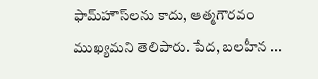ఫామ్‌హౌస్‌లను కాదు, ఆత్మగౌరవం ముఖ్యమని తెలిపారు. పేద, బలహీన ...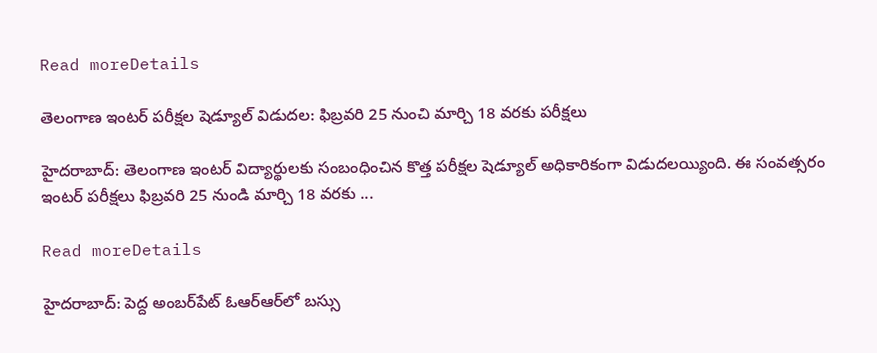Read moreDetails

తెలంగాణ ఇంటర్‌ పరీక్షల షెడ్యూల్ విడుదల: ఫిబ్రవరి 25 నుంచి మార్చి 18 వరకు పరీక్షలు

హైదరాబాద్‌: తెలంగాణ ఇంటర్‌ విద్యార్థులకు సంబంధించిన కొత్త పరీక్షల షెడ్యూల్‌ అధికారికంగా విడుదలయ్యింది. ఈ సంవత్సరం ఇంటర్‌ పరీక్షలు ఫిబ్రవరి 25 నుండి మార్చి 18 వరకు ...

Read moreDetails

హైదరాబాద్‌: పెద్ద అంబర్‌పేట్‌ ఓఆర్‌ఆర్‌లో బస్సు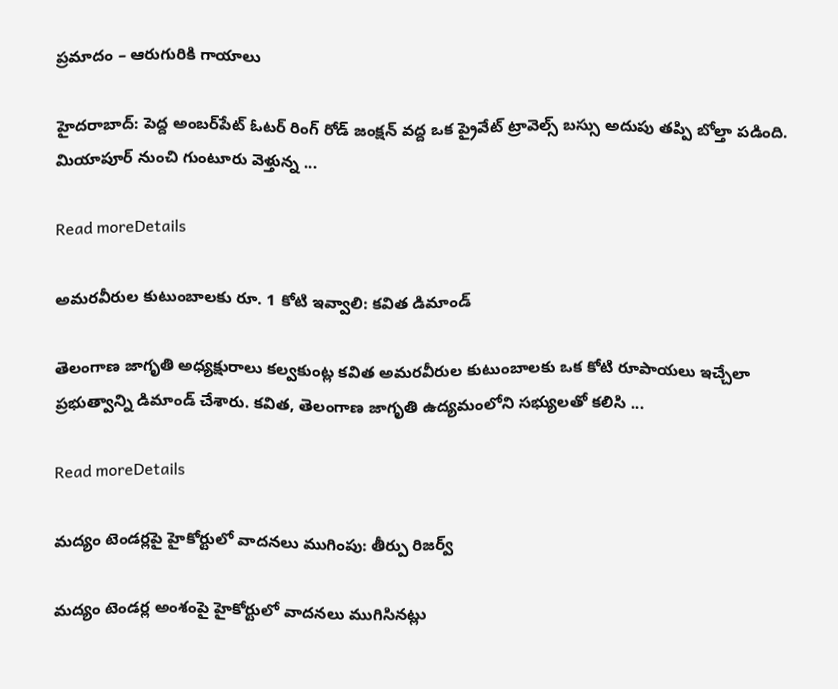ప్రమాదం – ఆరుగురికి గాయాలు

హైదరాబాద్‌: పెద్ద అంబర్‌పేట్‌ ఓటర్‌ రింగ్‌ రోడ్‌ జంక్షన్ వద్ద ఒక ప్రైవేట్ ట్రావెల్స్ బస్సు అదుపు తప్పి బోల్తా పడింది. మియాపూర్ నుంచి గుంటూరు వెళ్తున్న ...

Read moreDetails

అమరవీరుల కుటుంబాలకు రూ. 1 కోటి ఇవ్వాలి: కవిత డిమాండ్

తెలంగాణ జాగృతి అధ్యక్షురాలు కల్వకుంట్ల కవిత అమరవీరుల కుటుంబాలకు ఒక కోటి రూపాయలు ఇచ్చేలా ప్రభుత్వాన్ని డిమాండ్ చేశారు. కవిత, తెలంగాణ జాగృతి ఉద్యమంలోని సభ్యులతో కలిసి ...

Read moreDetails

మద్యం టెండర్లపై హైకోర్టులో వాదనలు ముగింపు: తీర్పు రిజర్వ్

మద్యం టెండర్ల అంశంపై హైకోర్టులో వాదనలు ముగిసినట్లు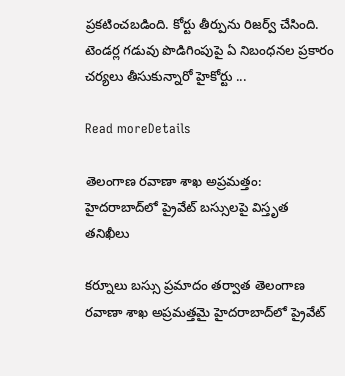ప్రకటించబడింది. కోర్టు తీర్పును రిజర్వ్ చేసింది. టెండర్ల గడువు పొడిగింపుపై ఏ నిబంధనల ప్రకారం చర్యలు తీసుకున్నారో హైకోర్టు ...

Read moreDetails

తెలంగాణ రవాణా శాఖ అప్రమత్తం: హైదరాబాద్‌లో ప్రైవేట్ బస్సులపై విస్తృత తనిఖీలు

కర్నూలు బస్సు ప్రమాదం తర్వాత తెలంగాణ రవాణా శాఖ అప్రమత్తమై హైదరాబాద్‌లో ప్రైవేట్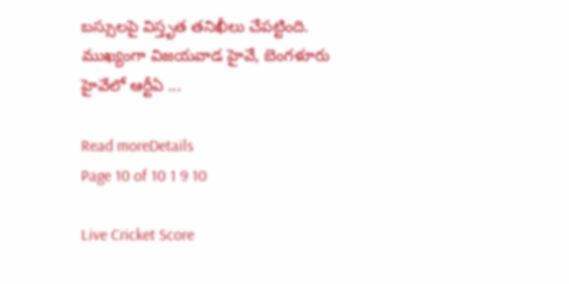బస్సులపై విస్తృత తనిఖీలు చేపట్టింది. ముఖ్యంగా విజయవాడ హైవే, బెంగళూరు హైవేలో ఆర్టీఏ ...

Read moreDetails
Page 10 of 10 1 9 10

Live Cricket Score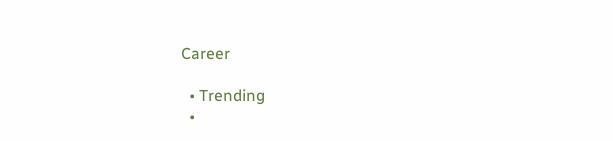Career

  • Trending
  •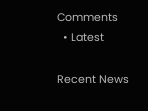Comments
  • Latest

Recent News